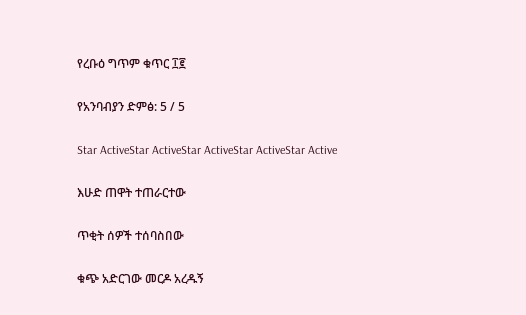የረቡዕ ግጥም ቁጥር ፲፪

የአንባብያን ድምፅ: 5 / 5

Star ActiveStar ActiveStar ActiveStar ActiveStar Active

እሁድ ጠዋት ተጠራርተው

ጥቂት ሰዎች ተሰባስበው

ቁጭ አድርገው መርዶ አረዱኝ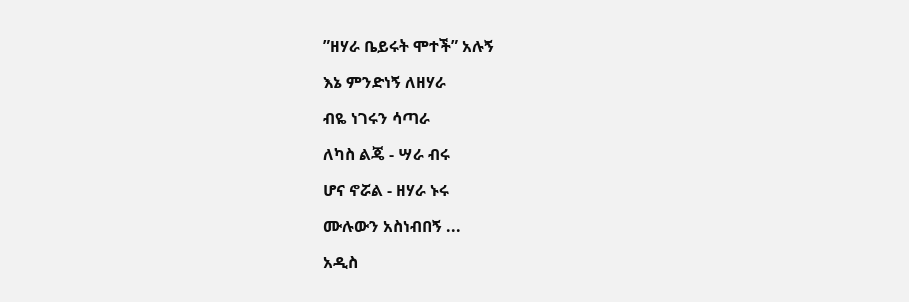”ዘሃራ ቤይሩት ሞተች” አሉኝ

እኔ ምንድነኝ ለዘሃራ

ብዬ ነገሩን ሳጣራ

ለካስ ልጄ - ሣራ ብሩ

ሆና ኖሯል - ዘሃራ ኑሩ

ሙሉውን አስነብበኝ ...

አዲስ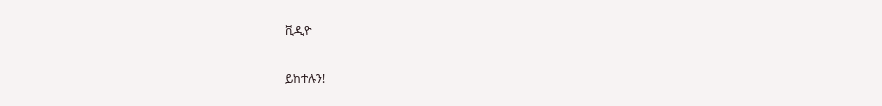ቪዲዮ

ይከተሉን!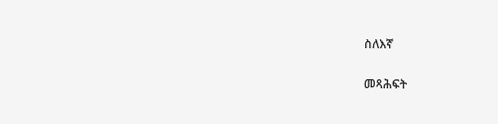ስለእኛ

መጻሕፍት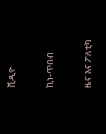ቪዲዮ

ኪነ-ጥበብ

ዜና እና ፖለቲካ